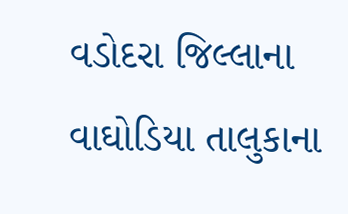વડોદરા જિલ્લાના વાઘોડિયા તાલુકાના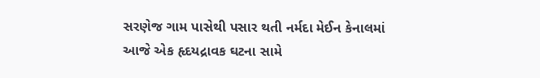સરણેજ ગામ પાસેથી પસાર થતી નર્મદા મેઈન કેનાલમાં આજે એક હૃદયદ્રાવક ઘટના સામે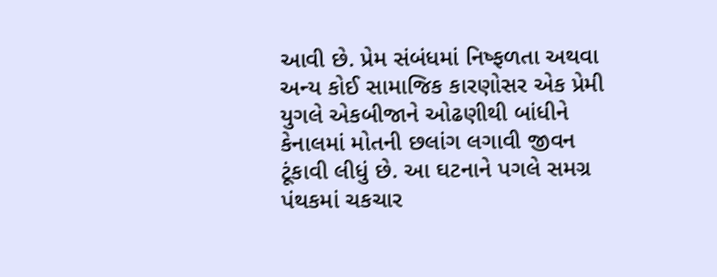આવી છે. પ્રેમ સંબંધમાં નિષ્ફળતા અથવા અન્ય કોઈ સામાજિક કારણોસર એક પ્રેમી યુગલે એકબીજાને ઓઢણીથી બાંધીને કેનાલમાં મોતની છલાંગ લગાવી જીવન ટૂંકાવી લીધું છે. આ ઘટનાને પગલે સમગ્ર પંથકમાં ચકચાર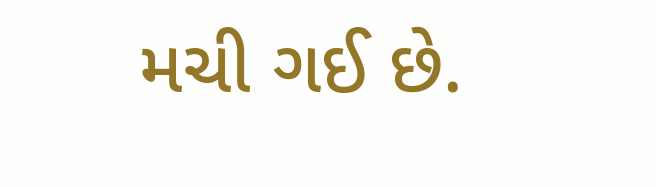મચી ગઈ છે.